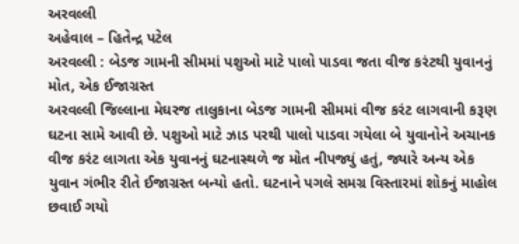અરવલ્લી
અહેવાલ – હિતેન્દ્ર પટેલ
અરવલ્લી : બેડજ ગામની સીમમાં પશુઓ માટે પાલો પાડવા જતા વીજ કરંટથી યુવાનનું મોત, એક ઈજાગ્રસ્ત
અરવલ્લી જિલ્લાના મેઘરજ તાલુકાના બેડજ ગામની સીમમાં વીજ કરંટ લાગવાની કરૂણ ઘટના સામે આવી છે. પશુઓ માટે ઝાડ પરથી પાલો પાડવા ગયેલા બે યુવાનોને અચાનક વીજ કરંટ લાગતા એક યુવાનનું ઘટનાસ્થળે જ મોત નીપજ્યું હતું, જ્યારે અન્ય એક યુવાન ગંભીર રીતે ઈજાગ્રસ્ત બન્યો હતો. ઘટનાને પગલે સમગ્ર વિસ્તારમાં શોકનું માહોલ છવાઈ ગયો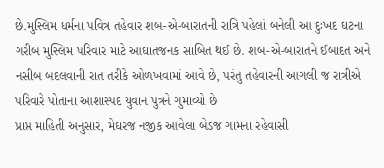છે.મુસ્લિમ ધર્મના પવિત્ર તહેવાર શબ-એ-બારાતની રાત્રિ પહેલાં બનેલી આ દુઃખદ ઘટના ગરીબ મુસ્લિમ પરિવાર માટે આઘાતજનક સાબિત થઈ છે. શબ-એ-બારાતને ઈબાદત અને નસીબ બદલવાની રાત તરીકે ઓળખવામાં આવે છે, પરંતુ તહેવારની આગલી જ રાત્રીએ પરિવારે પોતાના આશાસ્પદ યુવાન પુત્રને ગુમાવ્યો છે
પ્રાપ્ત માહિતી અનુસાર, મેઘરજ નજીક આવેલા બેડજ ગામના રહેવાસી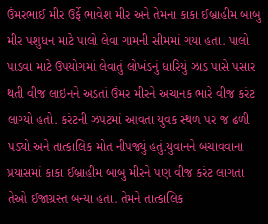ઉંમરભાઈ મીર ઉર્ફે ભાવેશ મીર અને તેમના કાકા ઈબ્રાહીમ બાબુ મીર પશુધન માટે પાલો લેવા ગામની સીમમાં ગયા હતા. પાલો પાડવા માટે ઉપયોગમાં લેવાતું લોખંડનું ધારિયું ઝાડ પાસે પસાર થતી વીજ લાઇનને અડતાં ઉંમર મીરને અચાનક ભારે વીજ કરંટ લાગ્યો હતો. કરંટની ઝપટમાં આવતા યુવક સ્થળ પર જ ઢળી પડ્યો અને તાત્કાલિક મોત નીપજ્યું હતું.યુવાનને બચાવવાના પ્રયાસમાં કાકા ઈબ્રાહીમ બાબુ મીરને પણ વીજ કરંટ લાગતા તેઓ ઈજાગ્રસ્ત બન્યા હતા. તેમને તાત્કાલિક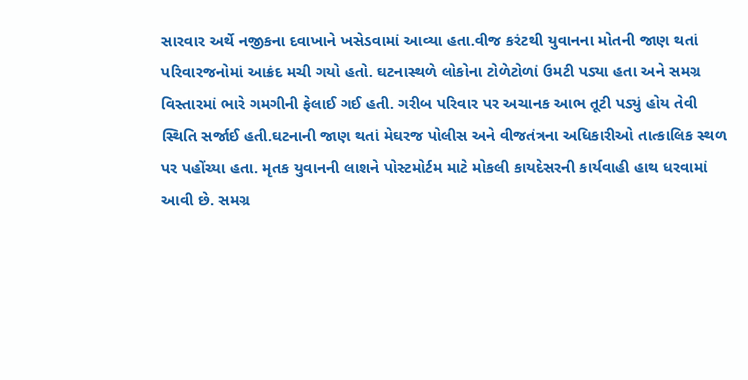સારવાર અર્થે નજીકના દવાખાને ખસેડવામાં આવ્યા હતા.વીજ કરંટથી યુવાનના મોતની જાણ થતાં પરિવારજનોમાં આક્રંદ મચી ગયો હતો. ઘટનાસ્થળે લોકોના ટોળેટોળાં ઉમટી પડ્યા હતા અને સમગ્ર વિસ્તારમાં ભારે ગમગીની ફેલાઈ ગઈ હતી. ગરીબ પરિવાર પર અચાનક આભ તૂટી પડ્યું હોય તેવી સ્થિતિ સર્જાઈ હતી.ઘટનાની જાણ થતાં મેઘરજ પોલીસ અને વીજતંત્રના અધિકારીઓ તાત્કાલિક સ્થળ પર પહોંચ્યા હતા. મૃતક યુવાનની લાશને પોસ્ટમોર્ટમ માટે મોકલી કાયદેસરની કાર્યવાહી હાથ ધરવામાં આવી છે. સમગ્ર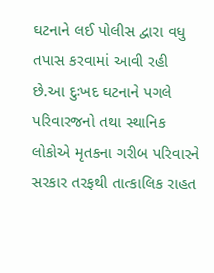ઘટનાને લઈ પોલીસ દ્વારા વધુ તપાસ કરવામાં આવી રહી છે.આ દુઃખદ ઘટનાને પગલે પરિવારજનો તથા સ્થાનિક લોકોએ મૃતકના ગરીબ પરિવારને સરકાર તરફથી તાત્કાલિક રાહત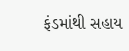ફંડમાંથી સહાય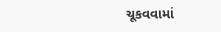ચૂકવવામાં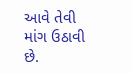આવે તેવી માંગ ઉઠાવી છે.